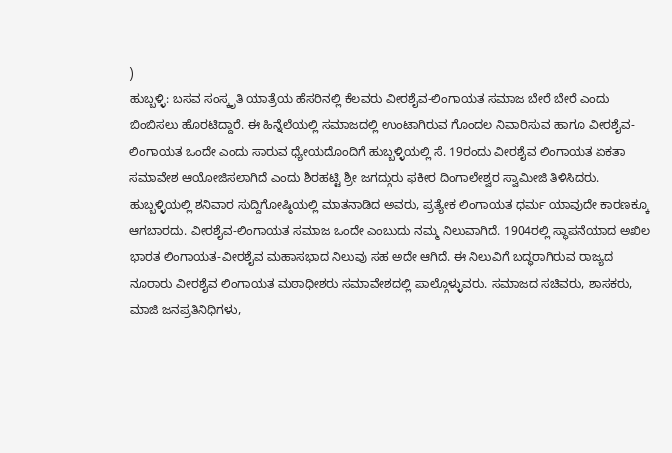)
ಹುಬ್ಬಳ್ಳಿ: ಬಸವ ಸಂಸ್ಕೃತಿ ಯಾತ್ರೆಯ ಹೆಸರಿನಲ್ಲಿ ಕೆಲವರು ವೀರಶೈವ-ಲಿಂಗಾಯತ ಸಮಾಜ ಬೇರೆ ಬೇರೆ ಎಂದು ಬಿಂಬಿಸಲು ಹೊರಟಿದ್ದಾರೆ. ಈ ಹಿನ್ನೆಲೆಯಲ್ಲಿ ಸಮಾಜದಲ್ಲಿ ಉಂಟಾಗಿರುವ ಗೊಂದಲ ನಿವಾರಿಸುವ ಹಾಗೂ ವೀರಶೈವ-ಲಿಂಗಾಯತ ಒಂದೇ ಎಂದು ಸಾರುವ ಧ್ಯೇಯದೊಂದಿಗೆ ಹುಬ್ಬಳ್ಳಿಯಲ್ಲಿ ಸೆ. 19ರಂದು ವೀರಶೈವ ಲಿಂಗಾಯತ ಏಕತಾ ಸಮಾವೇಶ ಆಯೋಜಿಸಲಾಗಿದೆ ಎಂದು ಶಿರಹಟ್ಟಿ ಶ್ರೀ ಜಗದ್ಗುರು ಫಕೀರ ದಿಂಗಾಲೇಶ್ವರ ಸ್ವಾಮೀಜಿ ತಿಳಿಸಿದರು.
ಹುಬ್ಬಳ್ಳಿಯಲ್ಲಿ ಶನಿವಾರ ಸುದ್ದಿಗೋಷ್ಠಿಯಲ್ಲಿ ಮಾತನಾಡಿದ ಅವರು, ಪ್ರತ್ಯೇಕ ಲಿಂಗಾಯತ ಧರ್ಮ ಯಾವುದೇ ಕಾರಣಕ್ಕೂ ಆಗಬಾರದು. ವೀರಶೈವ-ಲಿಂಗಾಯತ ಸಮಾಜ ಒಂದೇ ಎಂಬುದು ನಮ್ಮ ನಿಲುವಾಗಿದೆ. 1904ರಲ್ಲಿ ಸ್ಥಾಪನೆಯಾದ ಅಖಿಲ ಭಾರತ ಲಿಂಗಾಯತ-ವೀರಶೈವ ಮಹಾಸಭಾದ ನಿಲುವು ಸಹ ಅದೇ ಆಗಿದೆ. ಈ ನಿಲುವಿಗೆ ಬದ್ಧರಾಗಿರುವ ರಾಜ್ಯದ ನೂರಾರು ವೀರಶೈವ ಲಿಂಗಾಯತ ಮಠಾಧೀಶರು ಸಮಾವೇಶದಲ್ಲಿ ಪಾಲ್ಗೊಳ್ಳುವರು. ಸಮಾಜದ ಸಚಿವರು, ಶಾಸಕರು, ಮಾಜಿ ಜನಪ್ರತಿನಿಧಿಗಳು,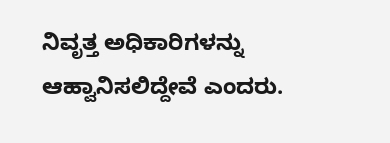ನಿವೃತ್ತ ಅಧಿಕಾರಿಗಳನ್ನು ಆಹ್ವಾನಿಸಲಿದ್ದೇವೆ ಎಂದರು.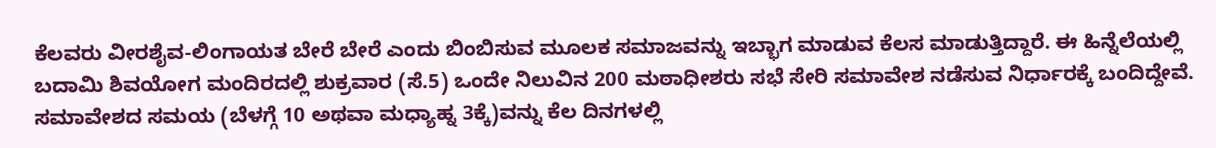ಕೆಲವರು ವೀರಶೈವ-ಲಿಂಗಾಯತ ಬೇರೆ ಬೇರೆ ಎಂದು ಬಿಂಬಿಸುವ ಮೂಲಕ ಸಮಾಜವನ್ನು ಇಬ್ಭಾಗ ಮಾಡುವ ಕೆಲಸ ಮಾಡುತ್ತಿದ್ದಾರೆ. ಈ ಹಿನ್ನೆಲೆಯಲ್ಲಿ ಬದಾಮಿ ಶಿವಯೋಗ ಮಂದಿರದಲ್ಲಿ ಶುಕ್ರವಾರ (ಸೆ.5) ಒಂದೇ ನಿಲುವಿನ 200 ಮಠಾಧೀಶರು ಸಭೆ ಸೇರಿ ಸಮಾವೇಶ ನಡೆಸುವ ನಿರ್ಧಾರಕ್ಕೆ ಬಂದಿದ್ದೇವೆ. ಸಮಾವೇಶದ ಸಮಯ (ಬೆಳಗ್ಗೆ 10 ಅಥವಾ ಮಧ್ಯಾಹ್ನ 3ಕ್ಕೆ)ವನ್ನು ಕೆಲ ದಿನಗಳಲ್ಲಿ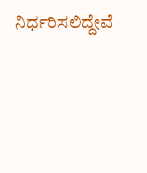ನಿರ್ಧರಿಸಲಿದ್ದೇವೆ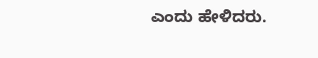ಎಂದು ಹೇಳಿದರು.